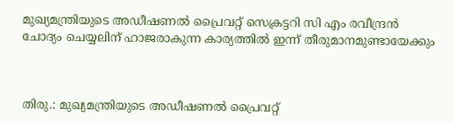മുഖ്യമന്ത്രിയുടെ അഡീഷണൽ പ്രൈവറ്റ് സെക്രട്ടറി സി എം രവീന്ദ്രൻ ചോദ്യം ചെയ്യലിന് ഹാജരാകുന്ന കാര്യത്തിൽ ഇന്ന് തീരുമാനമുണ്ടായേക്കും



തിരു.: മുഖ്യമന്ത്രിയുടെ അഡീഷണൽ പ്രൈവറ്റ്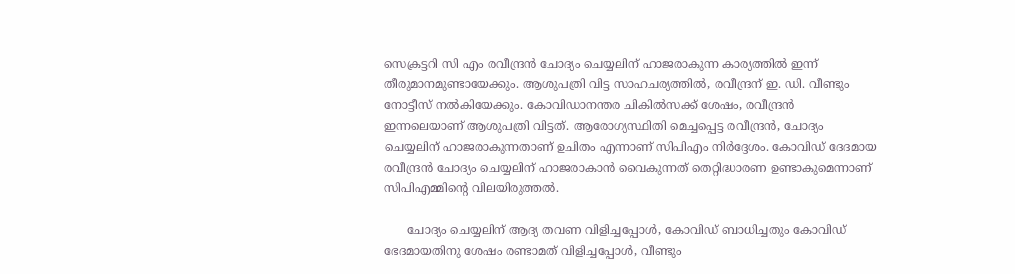സെക്രട്ടറി സി എം രവീന്ദ്രൻ ചോദ്യം ചെയ്യലിന് ഹാജരാകുന്ന കാര്യത്തിൽ ഇന്ന് തീരുമാനമുണ്ടായേക്കും. ആശുപത്രി വിട്ട സാഹചര്യത്തിൽ, രവീന്ദ്രന് ഇ. ഡി. വീണ്ടും നോട്ടീസ് നൽകിയേക്കും. കോവിഡാനന്തര ചികിൽസക്ക് ശേഷം, രവീന്ദ്രൻ ഇന്നലെയാണ് ആശുപത്രി വിട്ടത്. ആരോഗ്യസ്ഥിതി മെച്ചപ്പെട്ട രവീന്ദ്രൻ, ചോദ്യം ചെയ്യലിന് ഹാജരാകുന്നതാണ് ഉചിതം എന്നാണ് സിപിഎം നിർദ്ദേശം. കോവിഡ് ദേദമായ രവീന്ദ്രൻ ചോദ്യം ചെയ്യലിന് ഹാജരാകാൻ വൈകുന്നത് തെറ്റിദ്ധാരണ ഉണ്ടാകുമെന്നാണ് സിപിഎമ്മിൻ്റെ വിലയിരുത്തൽ.

      ചോദ്യം ചെയ്യലിന് ആദ്യ തവണ വിളിച്ചപ്പോൾ, കോവിഡ് ബാധിച്ചതും കോവിഡ് ഭേദമായതിനു ശേഷം രണ്ടാമത് വിളിച്ചപ്പോൾ, വീണ്ടും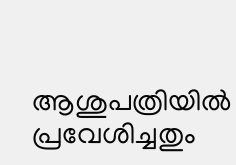ആശുപത്രിയിൽ പ്രവേശിച്ചതും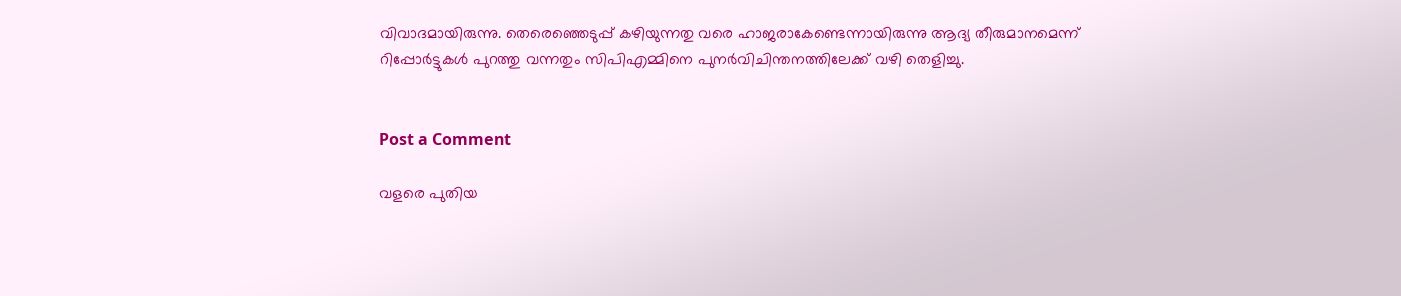വിവാദമായിരുന്നു. തെരെഞ്ഞെടുപ്പ് കഴിയുന്നതു വരെ ഹാജരാകേണ്ടെന്നായിരുന്നു ആദ്യ തീരുമാനമെന്ന് റിപ്പോർട്ടുകൾ പുറത്തു വന്നതും സിപിഎമ്മിനെ പുനർവിചിന്തനത്തിലേക്ക് വഴി തെളിച്ചു.


Post a Comment

വളരെ പുതിയ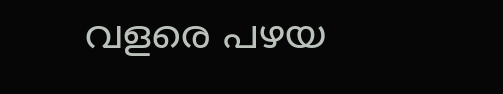വളരെ പഴയ